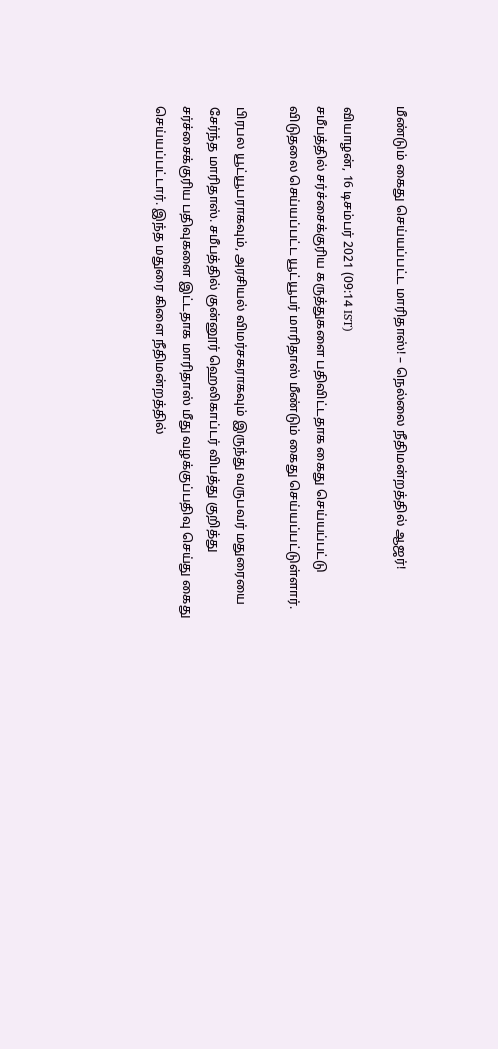மீண்டும் கைது செய்யப்பட்ட மாரிதாஸ்! – நெல்லை நீதிமன்றத்தில் ஆஜர்!

வியாழன், 16 டிசம்பர் 2021 (09:14 IST)
சமீபத்தில் சர்ச்சைக்குரிய கருத்துகளை பதிவிட்டதாக கைது செய்யப்பட்டு விடுதலை செய்யப்பட்ட யூட்யூபர் மாரிதாஸ் மீண்டும் கைது செய்யப்பட்டுள்ளார்.

பிரபல யூட்யூபராகவும், அரசியல் விமர்சகராகவும் இருந்து வருபவர் மதுரையை சேர்ந்த மாரிதாஸ். சமீபத்தில் குன்னூர் ஹெலிகாப்டர் விபத்து குறித்து சர்ச்சைக்குரிய பதிவுகளை இட்டதாக மாரிதாஸ் மீது வழக்குப்பதிவு செய்து கைது செய்யப்பட்டார். இந்த மதுரை கிளை நீதிமன்றத்தில்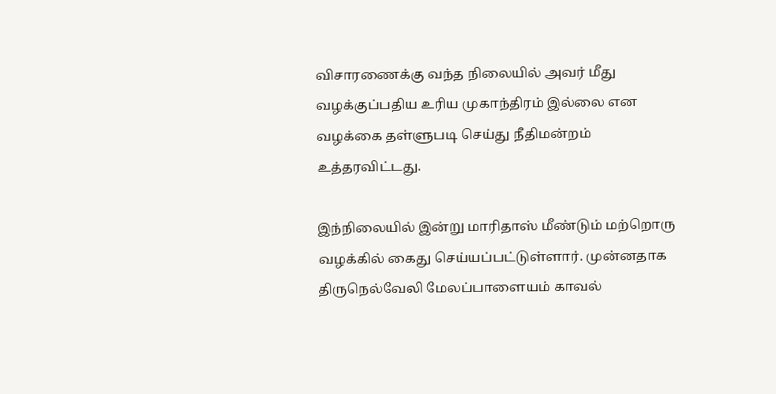விசாரணைக்கு வந்த நிலையில் அவர் மீது வழக்குப்பதிய உரிய முகாந்திரம் இல்லை என வழக்கை தள்ளுபடி செய்து நீதிமன்றம் உத்தரவிட்டது.

இந்நிலையில் இன்று மாரிதாஸ் மீண்டும் மற்றொரு வழக்கில் கைது செய்யப்பட்டுள்ளார். முன்னதாக திருநெல்வேலி மேலப்பாளையம் காவல்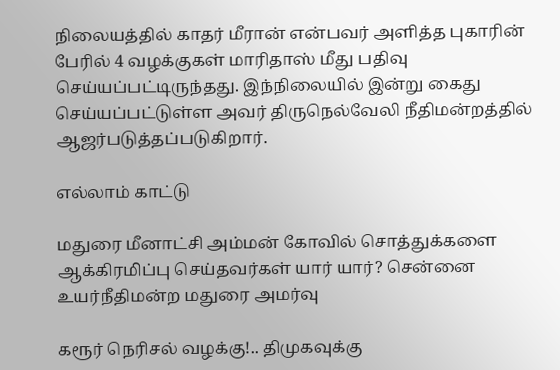நிலையத்தில் காதர் மீரான் என்பவர் அளித்த புகாரின் பேரில் 4 வழக்குகள் மாரிதாஸ் மீது பதிவு செய்யப்பட்டிருந்தது. இந்நிலையில் இன்று கைது செய்யப்பட்டுள்ள அவர் திருநெல்வேலி நீதிமன்றத்தில் ஆஜர்படுத்தப்படுகிறார்.

எல்லாம் காட்டு

மதுரை மீனாட்சி அம்மன் கோவில் சொத்துக்களை ஆக்கிரமிப்பு செய்தவர்கள் யார் யார்? சென்னை உயர்நீதிமன்ற மதுரை அமர்வு

கரூர் நெரிசல் வழக்கு!.. திமுகவுக்கு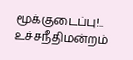மூக்குடைப்பு!.. உச்சநீதிமன்றம்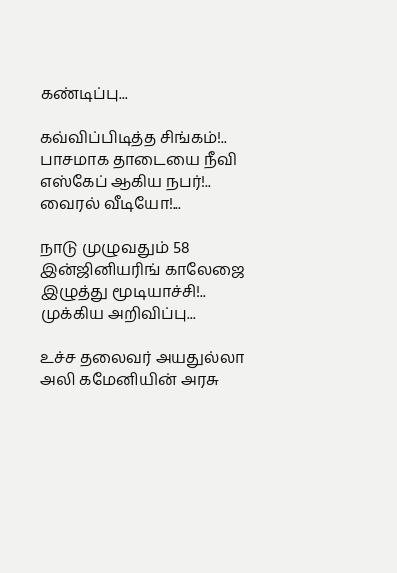கண்டிப்பு...

கவ்விப்பிடித்த சிங்கம்!.. பாசமாக தாடையை நீவி எஸ்கேப் ஆகிய நபர்!.. வைரல் வீடியோ!...

நாடு முழுவதும் 58 இன்ஜினியரிங் காலேஜை இழுத்து மூடியாச்சி!.. முக்கிய அறிவிப்பு...

உச்ச தலைவர் அயதுல்லா அலி கமேனியின் அரசு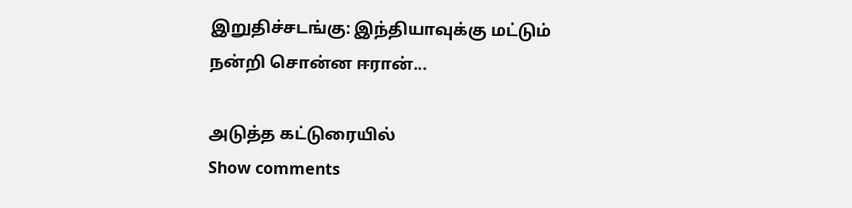இறுதிச்சடங்கு: இந்தியாவுக்கு மட்டும் நன்றி சொன்ன ஈரான்...

அடுத்த கட்டுரையில்
Show comments